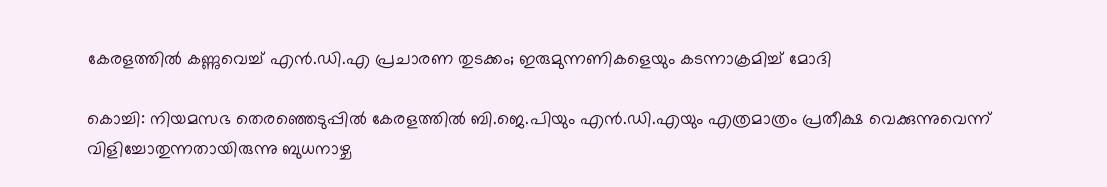കേരളത്തിൽ കണ്ണുവെച്ച് എൻ.ഡി.എ പ്രചാരണ തുടക്കം; ഇരുമുന്നണികളെയും കടന്നാക്രമിച്ച് മോദി

കൊച്ചി: നിയമസഭ തെരഞ്ഞെടുപ്പിൽ കേരളത്തിൽ ബി.ജെ.പിയും എൻ.ഡി.എയും എത്രമാത്രം പ്രതീക്ഷ വെക്കുന്നുവെന്ന് വിളിച്ചോതുന്നതായിരുന്നു ബുധനാഴ്ച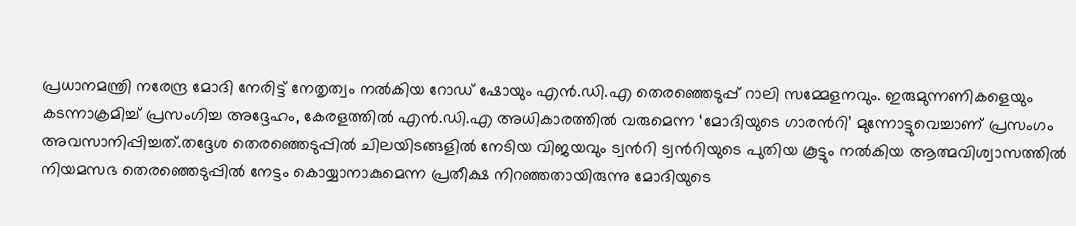പ്രധാനമന്ത്രി നരേന്ദ്ര മോദി നേരിട്ട് നേതൃത്വം നൽകിയ റോഡ് ഷോയും എൻ.ഡി.എ തെരഞ്ഞെടുപ്പ് റാലി സമ്മേളനവും. ഇരുമുന്നണികളെയും കടന്നാക്രമിച്ച് പ്രസംഗിച്ച അദ്ദേഹം, കേരളത്തിൽ എൻ.ഡി.എ അധികാരത്തിൽ വരുമെന്ന ‘മോദിയുടെ ഗാരന്‍റി’ മുന്നോട്ടുവെച്ചാണ് പ്രസംഗം അവസാനിപ്പിച്ചത്.തദ്ദേശ തെരഞ്ഞെടുപ്പിൽ ചിലയിടങ്ങളിൽ നേടിയ വിജയവും ട്വന്‍റി ട്വന്‍റിയുടെ പുതിയ കൂട്ടും നൽകിയ ആത്മവിശ്വാസത്തിൽ നിയമസഭ തെരഞ്ഞെടുപ്പിൽ നേട്ടം കൊയ്യാനാകുമെന്ന പ്രതീക്ഷ നിറഞ്ഞതായിരുന്നു മോദിയുടെ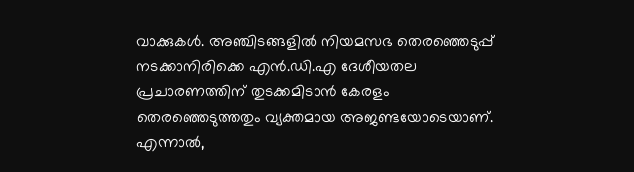വാക്കുകൾ. അഞ്ചിടങ്ങളിൽ നിയമസഭ തെരഞ്ഞെടുപ്പ് നടക്കാനിരിക്കെ എൻ.ഡി.എ ദേശീയതല പ്രചാരണത്തിന് തുടക്കമിടാൻ കേരളം തെരഞ്ഞെടുത്തതും വ്യക്തമായ അജണ്ടയോടെയാണ്. എന്നാൽ,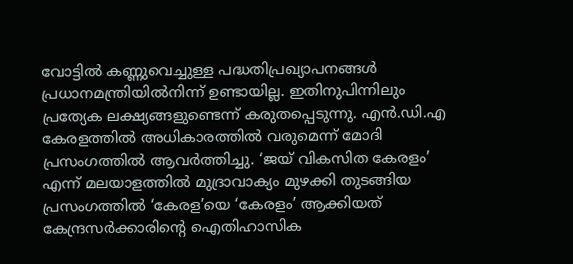വോട്ടിൽ കണ്ണുവെച്ചുള്ള പദ്ധതിപ്രഖ്യാപനങ്ങൾ പ്രധാനമന്ത്രിയിൽനിന്ന് ഉണ്ടായില്ല. ഇതിനുപിന്നിലും പ്രത്യേക ലക്ഷ്യങ്ങളുണ്ടെന്ന് കരുതപ്പെടുന്നു. എൻ.ഡി.എ കേരളത്തിൽ അധികാരത്തിൽ വരുമെന്ന് മോദി പ്രസംഗത്തിൽ ആവർത്തിച്ചു. ‘ജയ് വികസിത കേരളം’ എന്ന് മലയാളത്തിൽ മുദ്രാവാക്യം മുഴക്കി തുടങ്ങിയ പ്രസംഗത്തിൽ ‘കേരള’യെ ‘കേരളം’ ആക്കിയത് കേന്ദ്രസർക്കാരിന്‍റെ ഐതിഹാസിക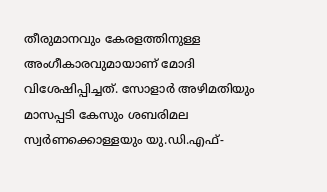തീരുമാനവും കേരളത്തിനുള്ള അംഗീകാരവുമായാണ് മോദി വിശേഷിപ്പിച്ചത്. സോളാർ അഴിമതിയും മാസപ്പടി കേസും ശബരിമല സ്വർണക്കൊള്ളയും യു.ഡി.എഫ്-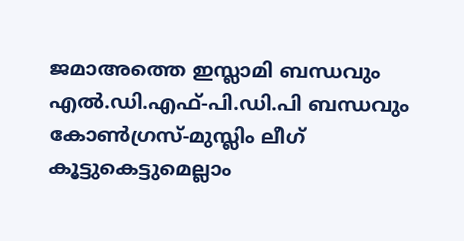ജമാഅത്തെ ഇസ്ലാമി ബന്ധവും എൽ.ഡി.എഫ്-പി.ഡി.പി ബന്ധവും കോൺഗ്രസ്-മുസ്ലിം ലീഗ് കൂട്ടുകെട്ടുമെല്ലാം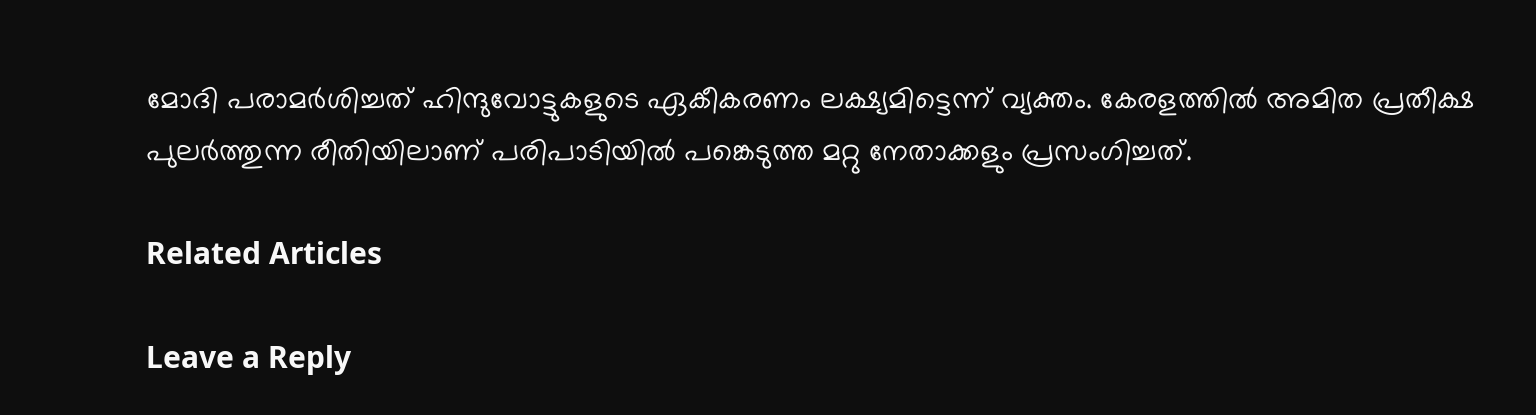മോദി പരാമർശിച്ചത് ഹിന്ദുവോട്ടുകളുടെ ഏകീകരണം ലക്ഷ്യമിട്ടെന്ന് വ്യക്തം. കേരളത്തിൽ അമിത പ്രതീക്ഷ പുലർത്തുന്ന രീതിയിലാണ് പരിപാടിയിൽ പങ്കെടുത്ത മറ്റു നേതാക്കളും പ്രസംഗിച്ചത്.

Related Articles

Leave a Reply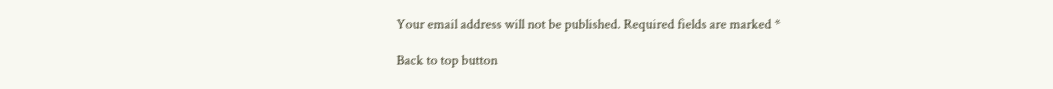Your email address will not be published. Required fields are marked *

Back to top button